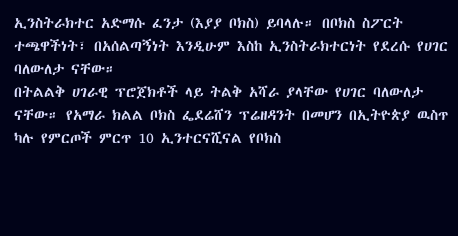ኢንስትራክተር አድማሱ ፈንታ (እያያ ቦክስ) ይባላሉ። በቦክስ ስፖርት ተጫዋችነት፣ በአሰልጣኝነት እንዲሁም እስከ ኢንስትራክተርነት የደረሱ የሀገር ባለውለታ ናቸው።
በትልልቅ ሀገራዊ ፕሮጀክቶች ላይ ትልቅ አሻራ ያላቸው የሀገር ባለውለታ ናቸው። የአማራ ክልል ቦክስ ፌደሬሸን ፕሬዘዳንት በመሆን በኢትዮጵያ ዉስጥ ካሉ የምርጦች ምርጥ 10 ኢንተርናሺናል የቦክስ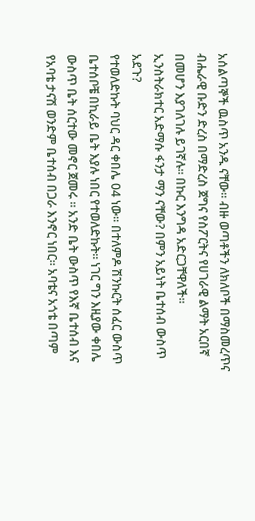አሰልጣኞች ዉስጥ አንዱ ናቸው። ብዙ ወጣቶችን ለክለቦች በማስመረጥና ብሔራዊ ቡድን ድረስ በማድረስ ጀግና የስፖርትና የሀገራዊ ልማት አርበኛ በመሆን እያገለገሉ ይገኛሉ። በኩር እንግዳ አድርጋቸዋለች።
ኢንስትራክተር አድማሱ ፋንታ ማን ናቸው? በምን አይነት ቤተሰብ ውስጥ አደጉ?
የተወለድኩት ባህር ዳር ቀበሌ 04 ነው። በተለምዶ ሽንኩርት ሰፈር ውስጥ ቤተሰቦቼ በኪራይ ቤት እያሉ ነበር የተወለድኩት። ነገር ግን እዚያው ቀበሌ ውስጥ ቤት ሰርተው መኖር ጀመሩ ። አንድ ቤት ውስጥ የእኛ ቤተሰብ እና የአባቴ ታናሽ ወንድም ቤተሰብ በጋራ እንኖር ነበር። አባቴና አጎቴ በጣም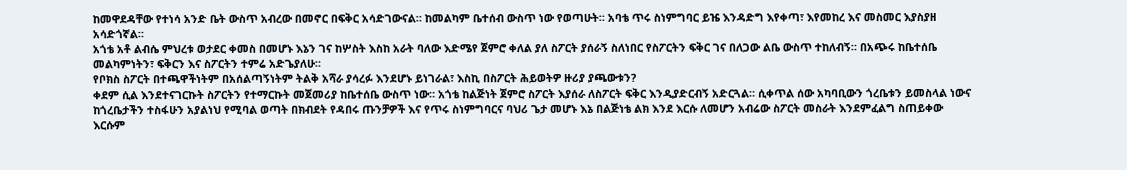ከመዋደዳቸው የተነሳ አንድ ቤት ውስጥ አብረው በመኖር በፍቅር አሳድገውናል። ከመልካም ቤተሰብ ውስጥ ነው የወጣሁት። አባቴ ጥሩ ስነምግባር ይዤ እንዳድግ እየቀጣ፣ እየመከረ እና መስመር እያስያዘ አሳድጎኛል።
አጎቴ አቶ ልብሴ ምህረቱ ወታደር ቀመስ በመሆኑ እኔን ገና ከሦስት እስከ አራት ባለው እድሜየ ጀምሮ ቀለል ያለ ስፖርት ያሰራኝ ስለነበር የስፖርትን ፍቅር ገና በለጋው ልቤ ውስጥ ተከለብኝ። በአጭሩ ከቤተሰቤ መልካምነትን፣ ፍቅርን እና ስፖርትን ተምሬ አድጌያለሁ።
የቦክስ ስፖርት በተጫዋችነትም በአሰልጣኝነትም ትልቅ አሻራ ያሳረፉ እንደሆኑ ይነገራል፣ እስኪ በስፖርት ሕይወትዎ ዙሪያ ያጫውቱን?
ቀደም ሲል እንደተናገርኩት ስፖርትን የተማርኩት መጀመሪያ ከቤተሰቤ ውስጥ ነው። አጎቴ ከልጅነት ጀምሮ ስፖርት እያሰራ ለስፖርት ፍቅር እንዲያድርብኝ አድርጓል። ሲቀጥል ሰው አካባቢውን ጎረቤቱን ይመስላል ነውና ከጎረቤታችን ተስፋሁን አያልነህ የሚባል ወጣት በክብደት የዳበሩ ጡንቻዎች እና የጥሩ ስነምግባርና ባህሪ ጌታ መሆኑ እኔ በልጅነቴ ልክ እንደ እርሱ ለመሆን አብሬው ስፖርት መስራት እንደምፈልግ ስጠይቀው እርሱም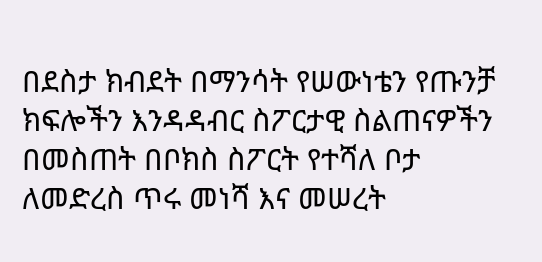በደስታ ክብደት በማንሳት የሠውነቴን የጡንቻ ክፍሎችን እንዳዳብር ስፖርታዊ ስልጠናዎችን በመስጠት በቦክስ ስፖርት የተሻለ ቦታ ለመድረስ ጥሩ መነሻ እና መሠረት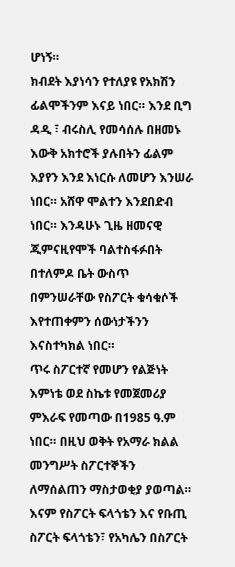ሆነኝ።
ክብደት እያነሳን የተለያዩ የአክሽን ፊልሞችንም እናይ ነበር። እንደ ቢግ ዳዲ ፣ ብሩስሊ የመሳሰሉ በዘመኑ እውቅ አክተሮች ያሉበትን ፊልም እያየን እንደ እነርሱ ለመሆን እንሠራ ነበር። አሸዋ ሞልተን እንደበድብ ነበር። እንዳሁኑ ጊዜ ዘመናዊ ጂምናዚየሞች ባልተስፋፉበት በተለምዶ ቤት ውስጥ በምንሠራቸው የስፖርት ቁሳቁሶች እየተጠቀምን ሰውነታችንን እናስተካክል ነበር።
ጥሩ ስፖርተኛ የመሆን የልጅነት እምነቴ ወደ ስኬቱ የመጀመሪያ ምእራፍ የመጣው በ1985 ዓ.ም ነበር። በዚህ ወቅት የአማራ ክልል መንግሥት ስፖርተኞችን ለማሰልጠን ማስታወቂያ ያወጣል። እናም የስፖርት ፍላጎቴን እና የቡጢ ስፖርት ፍላጎቴን፣ የአካሌን በስፖርት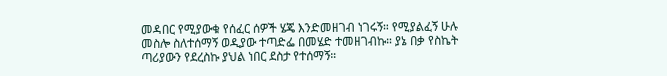መዳበር የሚያውቁ የሰፈር ሰዎች ሄጄ እንድመዘገብ ነገሩኝ። የሚያልፈኝ ሁሉ መስሎ ስለተሰማኝ ወዲያው ተጣድፌ በመሄድ ተመዘገብኩ። ያኔ በቃ የስኬት ጣሪያውን የደረስኩ ያህል ነበር ደስታ የተሰማኝ።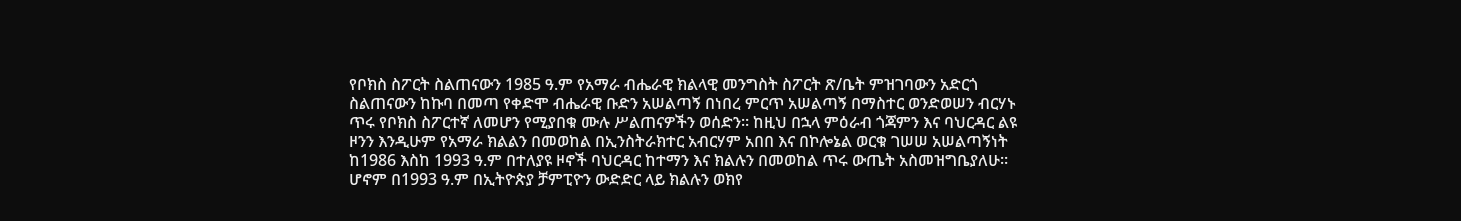የቦክስ ስፖርት ስልጠናውን 1985 ዓ.ም የአማራ ብሔራዊ ክልላዊ መንግስት ስፖርት ጽ/ቤት ምዝገባውን አድርጎ ስልጠናውን ከኩባ በመጣ የቀድሞ ብሔራዊ ቡድን አሠልጣኝ በነበረ ምርጥ አሠልጣኝ በማስተር ወንድወሠን ብርሃኑ ጥሩ የቦክስ ስፖርተኛ ለመሆን የሚያበቁ ሙሉ ሥልጠናዎችን ወሰድን። ከዚህ በኋላ ምዕራብ ጎጃምን እና ባህርዳር ልዩ ዞንን እንዲሁም የአማራ ክልልን በመወከል በኢንስትራክተር አብርሃም አበበ እና በኮሎኔል ወርቁ ገሠሠ አሠልጣኝነት ከ1986 እስከ 1993 ዓ.ም በተለያዩ ዞኖች ባህርዳር ከተማን እና ክልሉን በመወከል ጥሩ ውጤት አስመዝግቤያለሁ። ሆኖም በ1993 ዓ.ም በኢትዮጵያ ቻምፒዮን ውድድር ላይ ክልሉን ወክየ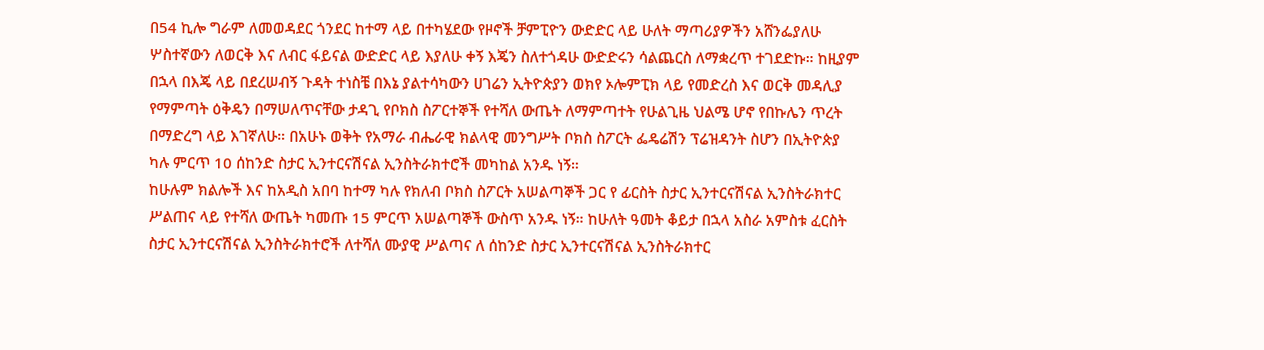በ54 ኪሎ ግራም ለመወዳደር ጎንደር ከተማ ላይ በተካሄደው የዞኖች ቻምፒዮን ውድድር ላይ ሁለት ማጣሪያዎችን አሸንፌያለሁ ሦስተኛውን ለወርቅ እና ለብር ፋይናል ውድድር ላይ እያለሁ ቀኝ እጄን ስለተጎዳሁ ውድድሩን ሳልጨርስ ለማቋረጥ ተገደድኩ። ከዚያም በኋላ በእጄ ላይ በደረሠብኝ ጉዳት ተነስቼ በእኔ ያልተሳካውን ሀገሬን ኢትዮጵያን ወክየ ኦሎምፒክ ላይ የመድረስ እና ወርቅ መዳሊያ የማምጣት ዕቅዴን በማሠለጥናቸው ታዳጊ የቦክስ ስፖርተኞች የተሻለ ውጤት ለማምጣተት የሁልጊዜ ህልሜ ሆኖ የበኩሌን ጥረት በማድረግ ላይ እገኛለሁ። በአሁኑ ወቅት የአማራ ብሔራዊ ክልላዊ መንግሥት ቦክስ ስፖርት ፌዴሬሽን ፕሬዝዳንት ስሆን በኢትዮጵያ ካሉ ምርጥ 10 ሰከንድ ስታር ኢንተርናሽናል ኢንስትራክተሮች መካከል አንዱ ነኝ።
ከሁሉም ክልሎች እና ከአዲስ አበባ ከተማ ካሉ የክለብ ቦክስ ስፖርት አሠልጣኞች ጋር የ ፊርስት ስታር ኢንተርናሽናል ኢንስትራክተር ሥልጠና ላይ የተሻለ ውጤት ካመጡ 15 ምርጥ አሠልጣኞች ውስጥ አንዱ ነኝ። ከሁለት ዓመት ቆይታ በኋላ አስራ አምስቱ ፈርስት ስታር ኢንተርናሽናል ኢንስትራክተሮች ለተሻለ ሙያዊ ሥልጣና ለ ሰከንድ ስታር ኢንተርናሽናል ኢንስትራክተር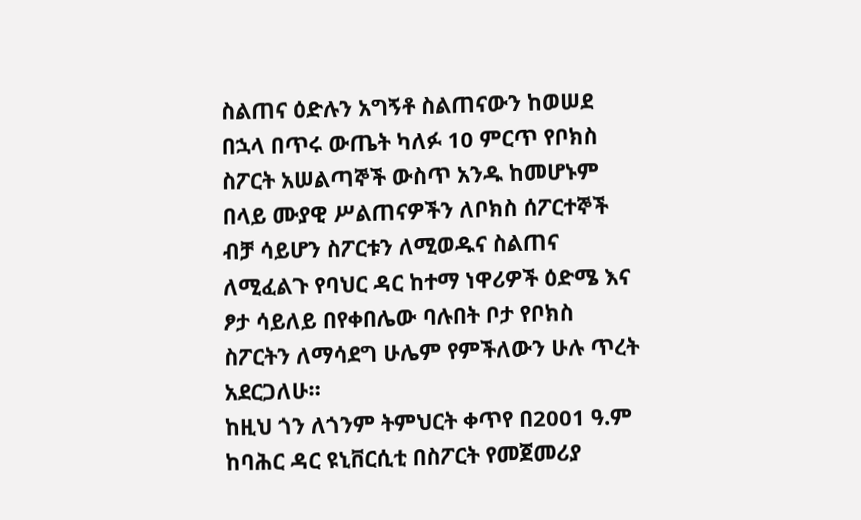ስልጠና ዕድሉን አግኝቶ ስልጠናውን ከወሠደ በኋላ በጥሩ ውጤት ካለፉ 10 ምርጥ የቦክስ ስፖርት አሠልጣኞች ውስጥ አንዱ ከመሆኑም በላይ ሙያዊ ሥልጠናዎችን ለቦክስ ሰፖርተኞች ብቻ ሳይሆን ስፖርቱን ለሚወዱና ስልጠና ለሚፈልጉ የባህር ዳር ከተማ ነዋሪዎች ዕድሜ እና ፆታ ሳይለይ በየቀበሌው ባሉበት ቦታ የቦክስ ስፖርትን ለማሳደግ ሁሌም የምችለውን ሁሉ ጥረት አደርጋለሁ።
ከዚህ ጎን ለጎንም ትምህርት ቀጥየ በ2001 ዓ.ም ከባሕር ዳር ዩኒቨርሲቲ በስፖርት የመጀመሪያ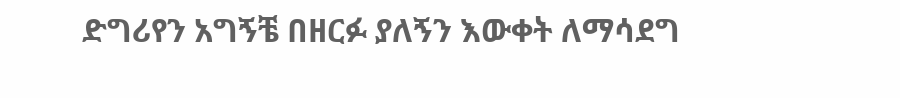ድግሪየን አግኝቼ በዘርፉ ያለኝን እውቀት ለማሳደግ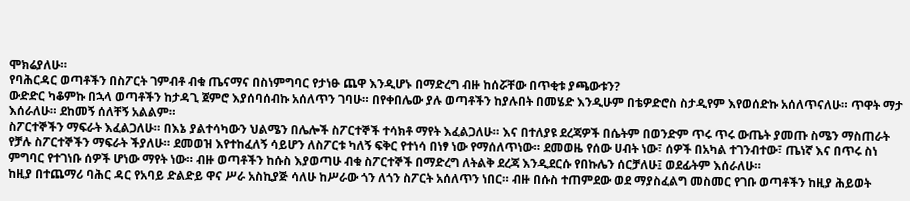ሞክሬያለሁ።
የባሕርዳር ወጣቶችን በስፖርት ገምብቶ ብቁ ጤናማና በስነምግባር የታነፁ ጨዋ እንዲሆኑ በማድረግ ብዙ ከሰሯቸው በጥቂቱ ያጫውቱን?
ውድድር ካቆምኩ በኋላ ወጣቶችን ከታዳጊ ጀምሮ እያሰባሰብኩ አሰለጥን ገባሁ። በየቀበሌው ያሉ ወጣቶችን ከያሉበት በመሄድ እንዲሁም በቴዎድሮስ ስታዲየም እየወሰድኩ አሰለጥናለሁ። ጥዋት ማታ እሰራለሁ። ደከመኝ ሰለቸኝ አልልም።
ስፖርተኞችን ማፍራት እፈልጋለሁ። በእኔ ያልተሳካውን ህልሜን በሌሎች ስፖርተኞች ተሳክቶ ማየት እፈልጋለሁ። እና በተለያዩ ደረጃዎች በሴትም በወንድም ጥሩ ጥሩ ውጤት ያመጡ ስሜን ማስጠራት የቻሉ ስፖርተኞችን ማፍራት ችያለሁ። ደመወዝ እየተከፈለኝ ሳይሆን ለስፖርቱ ካለኝ ፍቅር የተነሳ በነፃ ነው የማሰለጥነው። ደመወዜ የሰው ሀብት ነው፣ ሰዎች በአካል ተገንብተው፣ ጤነኛ እና በጥሩ ስነ ምግባር የተገነቡ ሰዎች ሆነው ማየት ነው። ብዙ ወጣቶችን ከሱስ እያወጣሁ ብቁ ስፖርተኞች በማድረግ ለትልቅ ደረጃ እንዲደርሱ የበኩሌን ሰርቻለሁ፤ ወደፊትም እሰራለሁ።
ከዚያ በተጨማሪ ባሕር ዳር የአባይ ድልድይ ዋና ሥራ አስኪያጅ ሳለሁ ከሥራው ጎን ለጎን ስፖርት አሰለጥን ነበር። ብዙ በሱስ ተጠምደው ወደ ማያስፈልግ መስመር የገቡ ወጣቶችን ከዚያ ሕይወት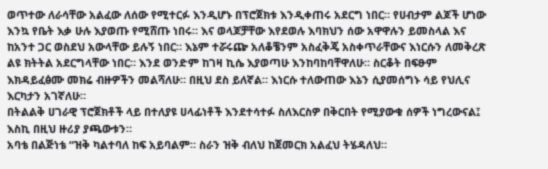ወጥተው ለራሳቸው አልፈው ለሰው የሚተርፉ እንዲሆኑ በፕሮጀክቱ እንዲቀጠሩ አደርግ ነበር። የሀብታም ልጆች ሆነው እንኳ የቤት እቃ ሁሉ እያወጡ የሚሸጡ ነበሩ። እና ወላጆቻቸው እየደወሉ እባክህን ሰው አዋዋሉን ይመስላል እና ከአንተ ጋር ወስደህ አውላቸው ይሉኝ ነበር። እኔም ተሯሩጬ አለቆቼንም አስፈቅጄ አስቀጥራቸውና እነርሱን ለመቅረጽ ልዩ ክትትል አደርግላቸው ነበር። እንደ ወንድም ከገዛ ኪሴ እያወጣሁ እንከባከባቸዋለሁ። ስርቆት በፍፁም እክዳይፈፅሙ መክሬ ብዙዎችን መልሻለሁ። በዚህ ደስ ይለኛል። እነርሱ ተለውጠው እኔን ሲያመሰግኑ ሳይ የህሊና እርካታን አገኛለሁ።
በትልልቅ ሀገራዊ ፕሮጀክቶች ላይ በተለያዩ ሀላፊነቶች እንደተሳተፉ ስለእርስዎ በቅርበት የሚያውቁ ሰዎች ነግረውናል፤ እስኪ በዚህ ዙሪያ ያጫውቱን።
አባቴ በልጅነቴ “ዝቅ ካልተባለ ከፍ አይባልም። ስራን ዝቅ ብለህ ከጀመርክ አልፈህ ትሄዳለህ።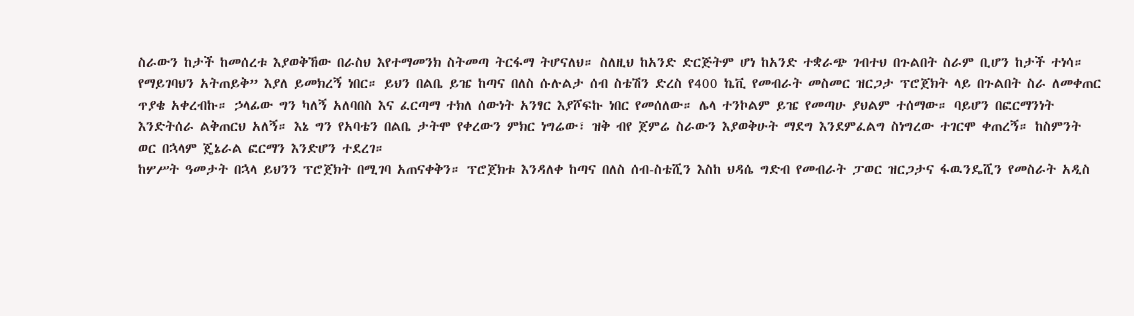ስራውን ከታች ከመሰረቱ እያወቅኸው በራስህ እየተማመንክ ስትመጣ ትርፋማ ትሆናለህ። ስለዚህ ከአንድ ድርጅትም ሆነ ከአንድ ተቋራጭ ገብተህ በጉልበት ስራም ቢሆን ከታች ተነሳ። የማይገባህን አትጠይቅ” እያለ ይመክረኝ ነበር። ይህን በልቤ ይዤ ከጣና በለስ ሱሉልታ ሰብ ስቴሽን ድረስ የ400 ኬቪ የመብራት መስመር ዝርጋታ ፕሮጀክት ላይ በጉልበት ስራ ለመቀጠር ጥያቄ አቀረብኩ። ኃላፊው ግን ካለኝ አለባበስ እና ፈርጣማ ተክለ ሰውነት አንፃር እያሾፍኩ ነበር የመሰለው። ሌላ ተንኮልም ይዤ የመጣሁ ያህልም ተሰማው። ባይሆን በፎርማንነት እንድትሰራ ልቅጠርህ አለኝ። እኔ ግን የአባቴን በልቤ ታትሞ የቀረውን ምክር ነግሬው፣ ዝቅ ብየ ጀምሬ ስራውን እያወቅሁት ማደግ እንደምፈልግ ስነግረው ተገርሞ ቀጠረኝ። ከስምንት ወር በኋላም ጄኔራል ፎርማን እንድሆን ተደረገ።
ከሦሥት ዓመታት በኋላ ይህንን ፕሮጀክት በሚገባ አጠናቀቅን። ፕሮጀክቱ እንዳለቀ ከጣና በለስ ሰብ-ስቴሺን እስከ ህዳሴ ግድብ የመብራት ፓወር ዝርጋታና ፋዉንዴሺን የመስራት አዲስ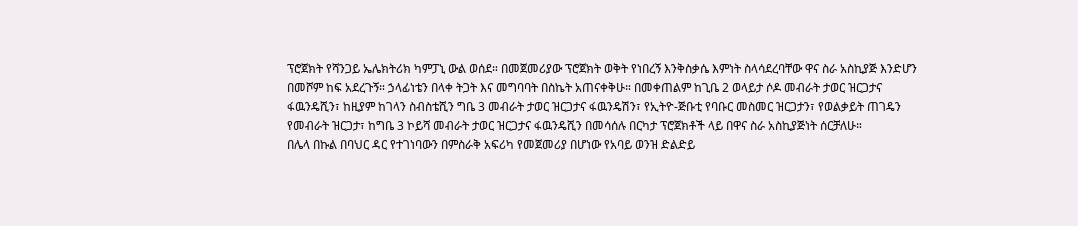ፕሮጀክት የሻንጋይ ኤሌክትሪክ ካምፓኒ ውል ወሰደ። በመጀመሪያው ፕሮጀክት ወቅት የነበረኝ እንቅስቃሴ እምነት ስላሳደረባቸው ዋና ስራ አስኪያጅ እንድሆን በመሾም ከፍ አደረጉኝ። ኃላፊነቴን በላቀ ትጋት እና መግባባት በስኬት አጠናቀቅሁ። በመቀጠልም ከጊቤ 2 ወላይታ ሶዶ መብራት ታወር ዝርጋታና ፋዉንዴሺን፣ ከዚያም ከገላን ስብስቴሺን ግቤ 3 መብራት ታወር ዝርጋታና ፋዉንዴሽን፣ የኢትዮ-ጅቡቲ የባቡር መስመር ዝርጋታን፣ የወልቃይት ጠገዴን የመብራት ዝርጋታ፣ ከግቤ 3 ኮይሻ መብራት ታወር ዝርጋታና ፋዉንዴሺን በመሳሰሉ በርካታ ፕሮጀክቶች ላይ በዋና ስራ አስኪያጅነት ሰርቻለሁ።
በሌላ በኩል በባህር ዳር የተገነባውን በምስራቅ አፍሪካ የመጀመሪያ በሆነው የአባይ ወንዝ ድልድይ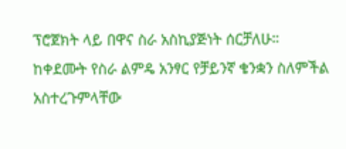ፕሮጀክት ላይ በዋና ስራ አስኪያጅነት ሰርቻለሁ። ከቀደሙት የስራ ልምዴ አንፃር የቻይንኛ ቄንቋን ስለምችል አስተረጉምላቸው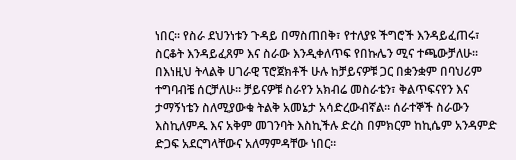ነበር። የስራ ደህንነቱን ጉዳይ በማስጠበቅ፣ የተለያዩ ችግሮች እንዳይፈጠሩ፣ ስርቆት እንዳይፈጸም እና ስራው እንዲቀለጥፍ የበኩሌን ሚና ተጫውቻለሁ።
በእነዚህ ትላልቅ ሀገራዊ ፕሮጀክቶች ሁሉ ከቻይናዎቹ ጋር በቋንቋም በባህሪም ተግባብቼ ሰርቻለሁ። ቻይናዎቹ ስራየን አክብሬ መስራቴን፣ ቅልጥፍናየን እና ታማኝነቴን ስለሚያውቁ ትልቅ አመኔታ አሳድረውብኛል። ሰራተኞች ስራውን እስኪለምዱ እና አቅም መገንባት እስኪችሉ ድረስ በምክርም ከኪሴም አንዳምድ ድጋፍ አደርግላቸውና አለማምዳቸው ነበር።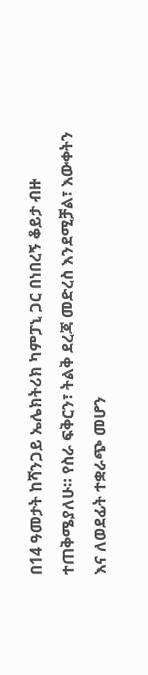በ14 ዓመታት ከሻንጋይ ኤሌክትሪክ ካምፓኒ ጋር በነበረኝ ቆይታ ብዙ ተጠቅሜያለሁ። የስራ ፍቅርን፣ ትልቅ ደረጃ መድረስ እንደሚቻል፣ እውቀትን እና ለወደፊት ተቋራጭ መሆን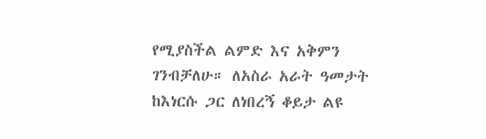የሚያስችል ልምድ እና አቅምን ገንብቻለሁ። ለአስራ አራት ዓመታት ከእነርሱ ጋር ለነበረኝ ቆይታ ልዩ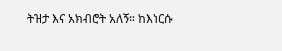ትዝታ እና አክብሮት አለኝ። ከእነርሱ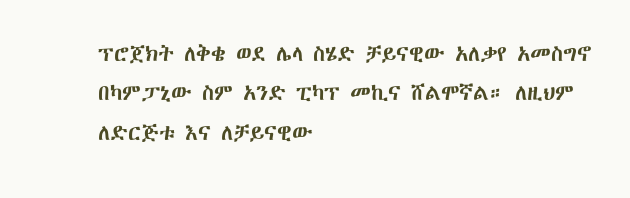ፕሮጀክት ለቅቄ ወደ ሌላ ስሄድ ቻይናዊው አለቃየ አመስግኖ በካምፓኒው ስም አንድ ፒካፕ መኪና ሸልሞኛል። ለዚህም ለድርጅቱ እና ለቻይናዊው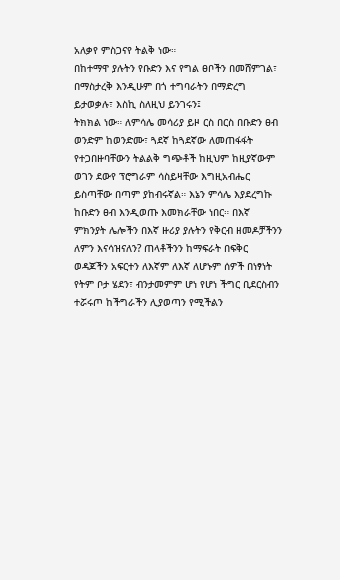አለቃየ ምስጋናየ ትልቅ ነው።
በከተማዋ ያሉትን የቡድን እና የግል ፀቦችን በመሸምገል፣ በማስታረቅ እንዲሁም በጎ ተግባራትን በማድረግ ይታወቃሉ፣ እስኪ ስለዚህ ይንገሩን፤
ትክክል ነው። ለምሳሌ መሳሪያ ይዞ ርስ በርስ በቡድን ፀብ ወንድም ከወንድሙ፣ ጓደኛ ከጓደኛው ለመጠፋፋት የተጋበዙባቸውን ትልልቅ ግጭቶች ከዚህም ከዚያኛውም ወገን ደውየ ፕሮግራም ሳስይዛቸው እግዚአብሔር ይስጣቸው በጣም ያከብሩኛል። እኔን ምሳሌ እያደረግኩ ከቡድን ፀብ እንዲወጡ እመክራቸው ነበር። በእኛ ምክንያት ሌሎችን በእኛ ዙሪያ ያሉትን የቅርብ ዘመዶቻችንን ለምን እናሳዝናለን? ጠላቶችንን ከማፍራት በፍቅር ወዳጆችን አፍርተን ለእኛም ለእኛ ለሆኑም ሰዎች በነፃነት የትም ቦታ ሄደን፣ ብንታመምም ሆነ የሆነ ችግር ቢደርስብን ተሯሩጦ ከችግራችን ሊያወጣን የሚችልን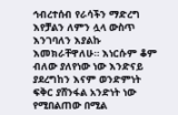ኅብረተሰብ የራሳችን ማድረግ እየቻልን ለምን ሏላ ውስጥ እንገባለን እያልኩ እመክራቸዋለሁ። እነርሱም ቆም ብለው ያለየነው ነው እንድናይ ያደረግከን እናም ወንድምነት ፍቅር ያሸንፋል አንድነት ነው የሚበልጠው በሚል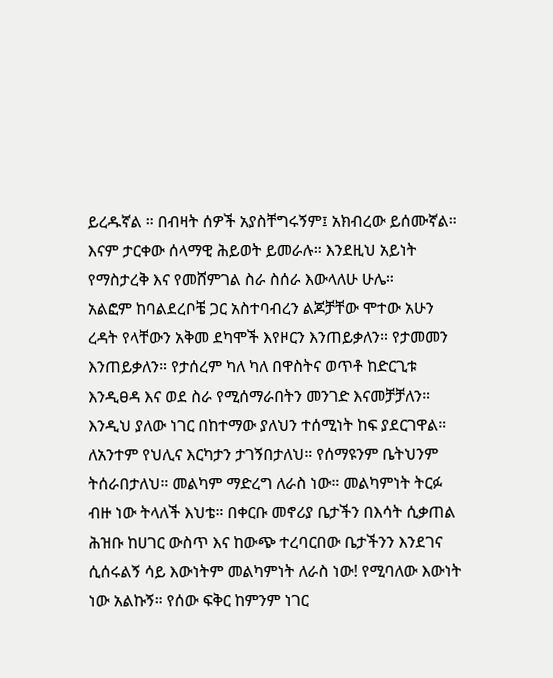ይረዱኛል ። በብዛት ሰዎች አያስቸግሩኝም፤ አክብረው ይሰሙኛል። እናም ታርቀው ሰላማዊ ሕይወት ይመራሉ። እንደዚህ አይነት የማስታረቅ እና የመሸምገል ስራ ስሰራ እውላለሁ ሁሌ።
አልፎም ከባልደረቦቼ ጋር አስተባብረን ልጆቻቸው ሞተው አሁን ረዳት የላቸውን አቅመ ደካሞች እየዞርን እንጠይቃለን። የታመመን እንጠይቃለን። የታሰረም ካለ ካለ በዋስትና ወጥቶ ከድርጊቱ እንዲፀዳ እና ወደ ስራ የሚሰማራበትን መንገድ እናመቻቻለን። እንዲህ ያለው ነገር በከተማው ያለህን ተሰሚነት ከፍ ያደርገዋል። ለአንተም የህሊና እርካታን ታገኝበታለህ። የሰማዩንም ቤትህንም ትሰራበታለህ። መልካም ማድረግ ለራስ ነው። መልካምነት ትርፉ ብዙ ነው ትላለች እህቴ። በቀርቡ መኖሪያ ቤታችን በእሳት ሲቃጠል ሕዝቡ ከሀገር ውስጥ እና ከውጭ ተረባርበው ቤታችንን እንደገና ሲሰሩልኝ ሳይ እውነትም መልካምነት ለራስ ነው! የሚባለው እውነት ነው አልኩኝ። የሰው ፍቅር ከምንም ነገር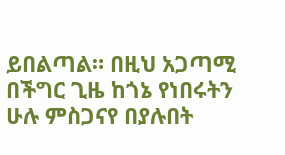ይበልጣል። በዚህ አጋጣሚ በችግር ጊዜ ከጎኔ የነበሩትን ሁሉ ምስጋናየ በያሉበት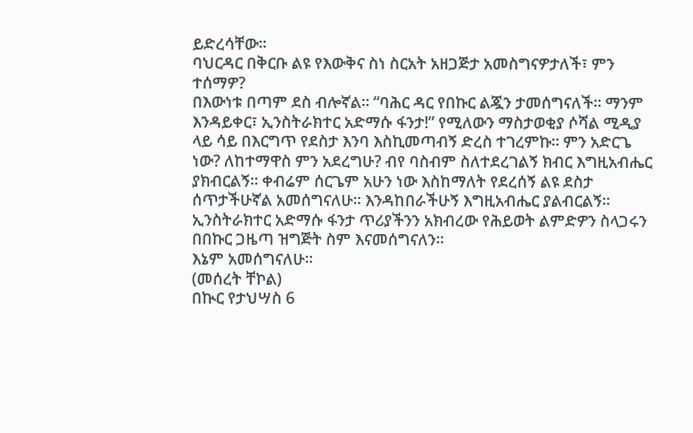ይድረሳቸው።
ባህርዳር በቅርቡ ልዩ የእውቅና ስነ ስርአት አዘጋጅታ አመስግናዎታለች፣ ምን ተሰማዎ?
በእውነቱ በጣም ደስ ብሎኛል። “ባሕር ዳር የበኩር ልጇን ታመሰግናለች። ማንም እንዳይቀር፣ ኢንስትራክተር አድማሱ ፋንታ!” የሚለውን ማስታወቂያ ሶሻል ሚዲያ ላይ ሳይ በእርግጥ የደስታ እንባ እስኪመጣብኝ ድረስ ተገረምኩ። ምን አድርጌ ነው? ለከተማዋስ ምን አደረግሁ? ብየ ባስብም ስለተደረገልኝ ክብር እግዚአብሔር ያክብርልኝ። ቀብሬም ሰርጌም አሁን ነው እስከማለት የደረሰኝ ልዩ ደስታ ሰጥታችሁኛል አመሰግናለሁ። እንዳከበራችሁኝ እግዚአብሔር ያልብርልኝ።
ኢንስትራክተር አድማሱ ፋንታ ጥሪያችንን አክብረው የሕይወት ልምድዎን ስላጋሩን በበኩር ጋዜጣ ዝግጅት ስም እናመሰግናለን።
እኔም አመሰግናለሁ።
(መሰረት ቸኮል)
በኲር የታህሣስ 6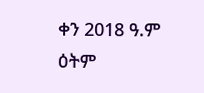ቀን 2018 ዓ.ም ዕትም